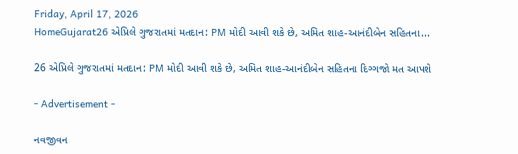Friday, April 17, 2026
HomeGujarat26 એપ્રિલે ગુજરાતમાં મતદાન: PM મોદી આવી શકે છે, અમિત શાહ-આનંદીબેન સહિતના...

26 એપ્રિલે ગુજરાતમાં મતદાન: PM મોદી આવી શકે છે, અમિત શાહ-આનંદીબેન સહિતના દિગ્ગજો મત આપશે

- Advertisement -

નવજીવન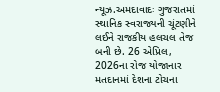ન્યૂઝ.અમદાવાદઃ ગુજરાતમાં સ્થાનિક સ્વરાજ્યની ચૂંટણીને લઈને રાજકીય હલચલ તેજ બની છે. 26 એપ્રિલ, 2026ના રોજ યોજાનાર મતદાનમાં દેશના ટોચના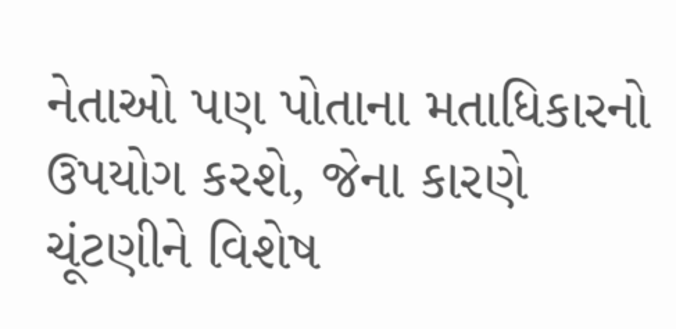નેતાઓ પણ પોતાના મતાધિકારનો ઉપયોગ કરશે, જેના કારણે ચૂંટણીને વિશેષ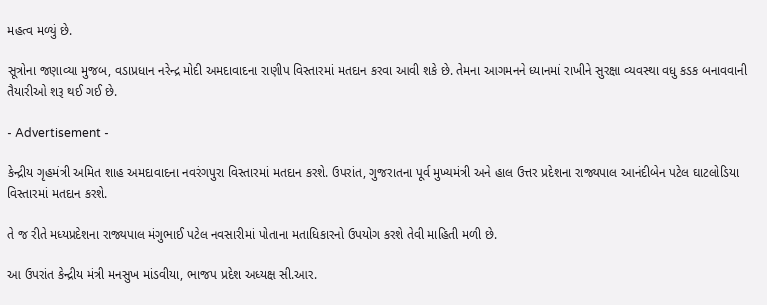મહત્વ મળ્યું છે.

સૂત્રોના જણાવ્યા મુજબ, વડાપ્રધાન નરેન્દ્ર મોદી અમદાવાદના રાણીપ વિસ્તારમાં મતદાન કરવા આવી શકે છે. તેમના આગમનને ધ્યાનમાં રાખીને સુરક્ષા વ્યવસ્થા વધુ કડક બનાવવાની તૈયારીઓ શરૂ થઈ ગઈ છે.

- Advertisement -

કેન્દ્રીય ગૃહમંત્રી અમિત શાહ અમદાવાદના નવરંગપુરા વિસ્તારમાં મતદાન કરશે. ઉપરાંત, ગુજરાતના પૂર્વ મુખ્યમંત્રી અને હાલ ઉત્તર પ્રદેશના રાજ્યપાલ આનંદીબેન પટેલ ઘાટલોડિયા વિસ્તારમાં મતદાન કરશે.

તે જ રીતે મધ્યપ્રદેશના રાજ્યપાલ મંગુભાઈ પટેલ નવસારીમાં પોતાના મતાધિકારનો ઉપયોગ કરશે તેવી માહિતી મળી છે.

આ ઉપરાંત કેન્દ્રીય મંત્રી મનસુખ માંડવીયા, ભાજપ પ્રદેશ અધ્યક્ષ સી.આર.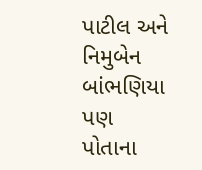પાટીલ અને નિમુબેન બાંભણિયા પણ પોતાના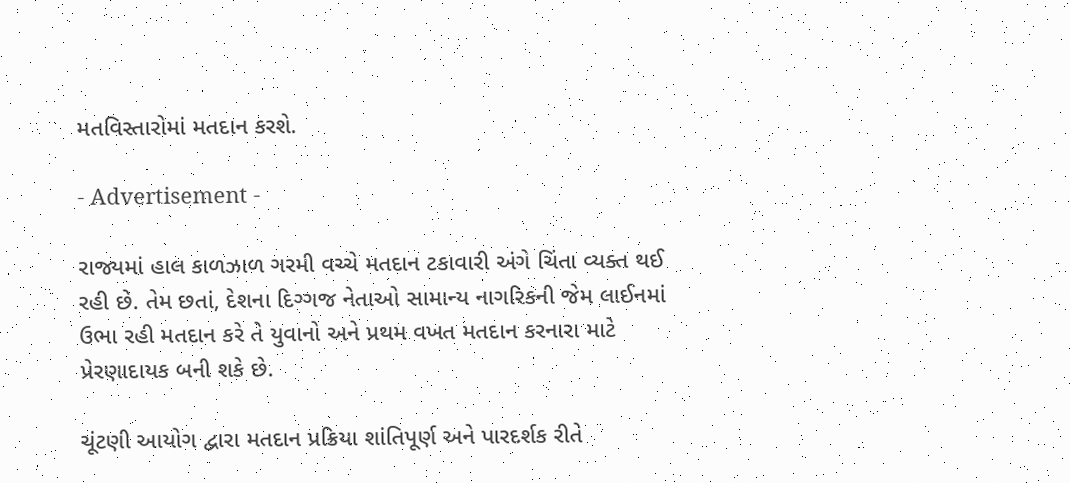મતવિસ્તારોમાં મતદાન કરશે.

- Advertisement -

રાજ્યમાં હાલ કાળઝાળ ગરમી વચ્ચે મતદાન ટકાવારી અંગે ચિંતા વ્યક્ત થઈ રહી છે. તેમ છતાં, દેશના દિગ્ગજ નેતાઓ સામાન્ય નાગરિકની જેમ લાઈનમાં ઉભા રહી મતદાન કરે તે યુવાનો અને પ્રથમ વખત મતદાન કરનારા માટે પ્રેરણાદાયક બની શકે છે.

ચૂંટણી આયોગ દ્વારા મતદાન પ્રક્રિયા શાંતિપૂર્ણ અને પારદર્શક રીતે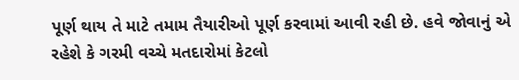પૂર્ણ થાય તે માટે તમામ તૈયારીઓ પૂર્ણ કરવામાં આવી રહી છે. હવે જોવાનું એ રહેશે કે ગરમી વચ્ચે મતદારોમાં કેટલો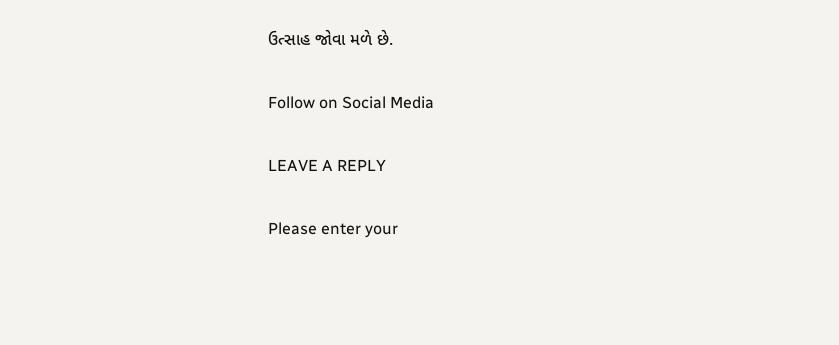ઉત્સાહ જોવા મળે છે.

Follow on Social Media

LEAVE A REPLY

Please enter your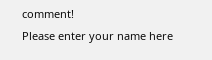comment!
Please enter your name here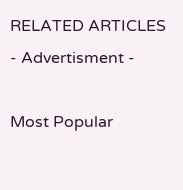RELATED ARTICLES
- Advertisment -

Most Popular